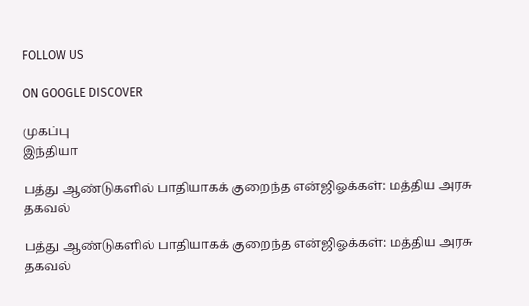FOLLOW US

ON GOOGLE DISCOVER

முகப்பு
இந்தியா

பத்து ஆண்டுகளில் பாதியாகக் குறைந்த என்ஜிஓக்கள்: மத்திய அரசு தகவல்

பத்து ஆண்டுகளில் பாதியாகக் குறைந்த என்ஜிஓக்கள்: மத்திய அரசு தகவல்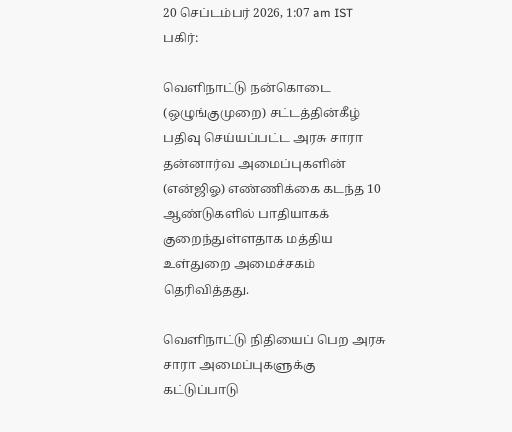20 செப்டம்பர் 2026, 1:07 am IST
பகிர்:

வெளிநாட்டு நன்கொடை (ஒழுங்குமுறை) சட்டத்தின்கீழ் பதிவு செய்யப்பட்ட அரசு சாரா தன்னார்வ அமைப்புகளின் (என்ஜிஓ) எண்ணிக்கை கடந்த 10 ஆண்டுகளில் பாதியாகக் குறைந்துள்ளதாக மத்திய உள்துறை அமைச்சகம் தெரிவித்தது.

வெளிநாட்டு நிதியைப் பெற அரசு சாரா அமைப்புகளுக்கு கட்டுப்பாடு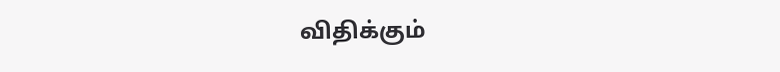விதிக்கும்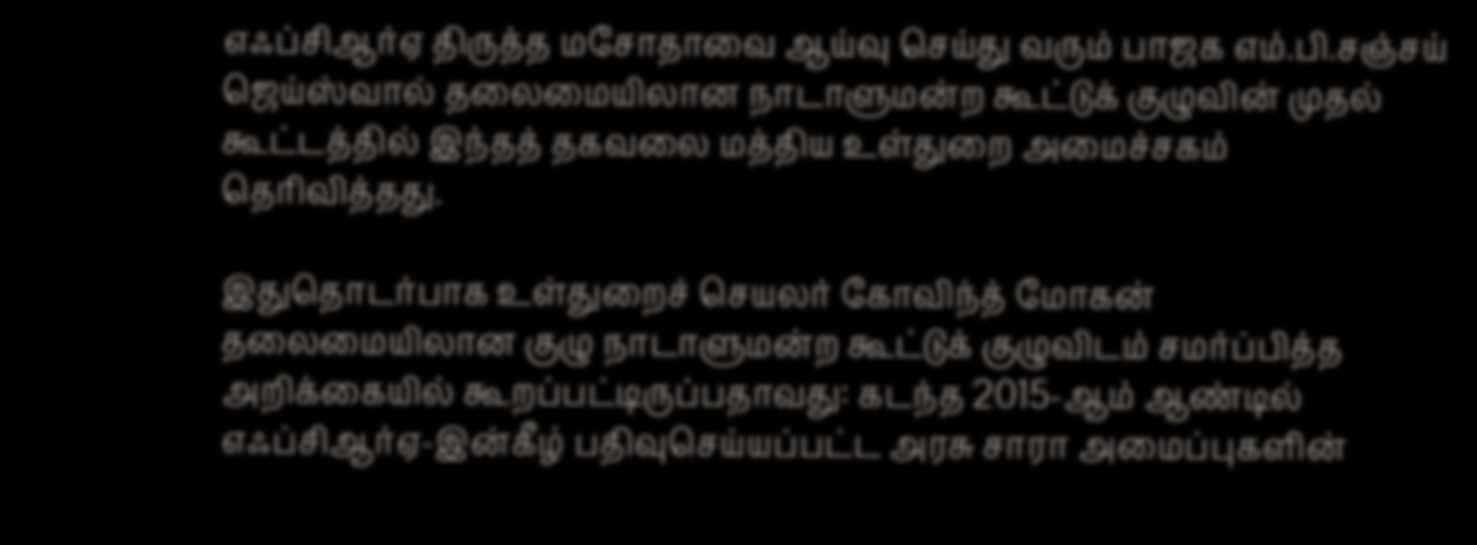எஃப்சிஆர்ஏ திருத்த மசோதாவை ஆய்வு செய்து வரும் பாஜக எம்.பி.சஞ்சய் ஜெய்ஸ்வால் தலைமையிலான நாடாளுமன்ற கூட்டுக் குழுவின் முதல் கூட்டத்தில் இந்தத் தகவலை மத்திய உள்துறை அமைச்சகம் தெரிவித்தது.

இதுதொடர்பாக உள்துறைச் செயலர் கோவிந்த் மோகன் தலைமையிலான குழு நாடாளுமன்ற கூட்டுக் குழுவிடம் சமர்ப்பித்த அறிக்கையில் கூறப்பட்டிருப்பதாவது: கடந்த 2015-ஆம் ஆண்டில் எஃப்சிஆர்ஏ-இன்கீழ் பதிவுசெய்யப்பட்ட அரசு சாரா அமைப்புகளின்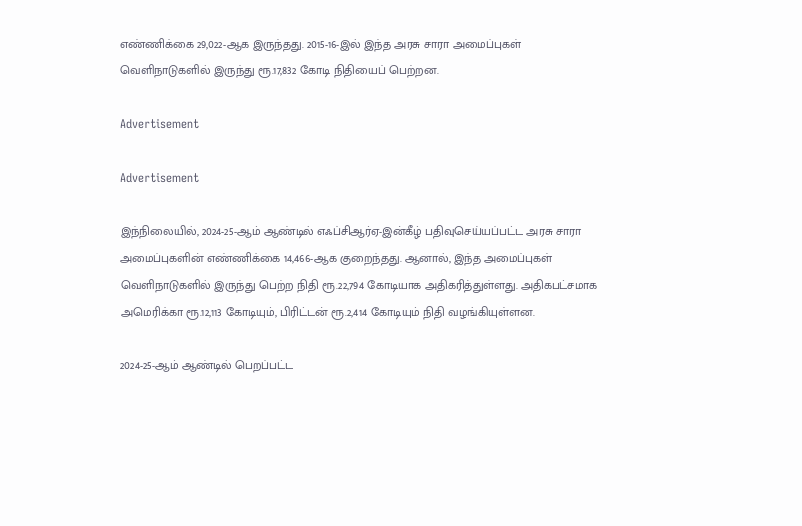எண்ணிக்கை 29,022-ஆக இருந்தது. 2015-16-இல் இந்த அரசு சாரா அமைப்புகள் வெளிநாடுகளில் இருந்து ரூ.17,832 கோடி நிதியைப் பெற்றன.

Advertisement

Advertisement

இந்நிலையில், 2024-25-ஆம் ஆண்டில் எஃப்சிஆர்ஏ-இன்கீழ் பதிவுசெய்யப்பட்ட அரசு சாரா அமைப்புகளின் எண்ணிக்கை 14,466-ஆக குறைந்தது. ஆனால், இந்த அமைப்புகள் வெளிநாடுகளில் இருந்து பெற்ற நிதி ரூ.22,794 கோடியாக அதிகரித்துள்ளது. அதிகபட்சமாக அமெரிக்கா ரூ.12,113 கோடியும், பிரிட்டன் ரூ.2,414 கோடியும் நிதி வழங்கியுள்ளன.

2024-25-ஆம் ஆண்டில் பெறப்பட்ட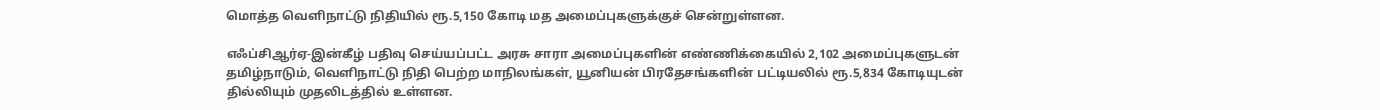மொத்த வெளிநாட்டு நிதியில் ரூ.5,150 கோடி மத அமைப்புகளுக்குச் சென்றுள்ளன.

எஃப்சிஆர்ஏ-இன்கீழ் பதிவு செய்யப்பட்ட அரசு சாரா அமைப்புகளின் எண்ணிக்கையில் 2,102 அமைப்புகளுடன் தமிழ்நாடும், வெளிநாட்டு நிதி பெற்ற மாநிலங்கள், யூனியன் பிரதேசங்களின் பட்டியலில் ரூ.5,834 கோடியுடன் தில்லியும் முதலிடத்தில் உள்ளன.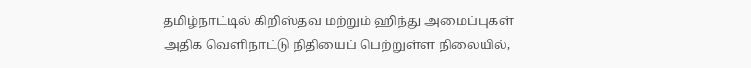தமிழ்நாட்டில் கிறிஸ்தவ மற்றும் ஹிந்து அமைப்புகள் அதிக வெளிநாட்டு நிதியைப் பெற்றுள்ள நிலையில்,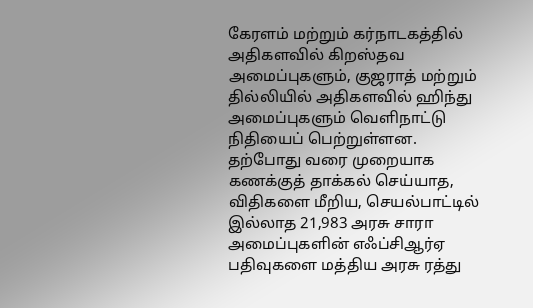கேரளம் மற்றும் கர்நாடகத்தில் அதிகளவில் கிறஸ்தவ அமைப்புகளும், குஜராத் மற்றும் தில்லியில் அதிகளவில் ஹிந்து அமைப்புகளும் வெளிநாட்டு நிதியைப் பெற்றுள்ளன. தற்போது வரை முறையாக கணக்குத் தாக்கல் செய்யாத, விதிகளை மீறிய, செயல்பாட்டில் இல்லாத 21,983 அரசு சாரா அமைப்புகளின் எஃப்சிஆர்ஏ பதிவுகளை மத்திய அரசு ரத்து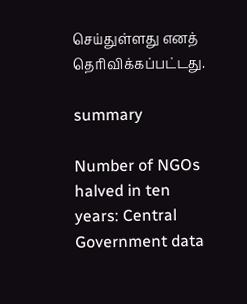செய்துள்ளது எனத் தெரிவிக்கப்பட்டது.

summary

Number of NGOs halved in ten years: Central Government data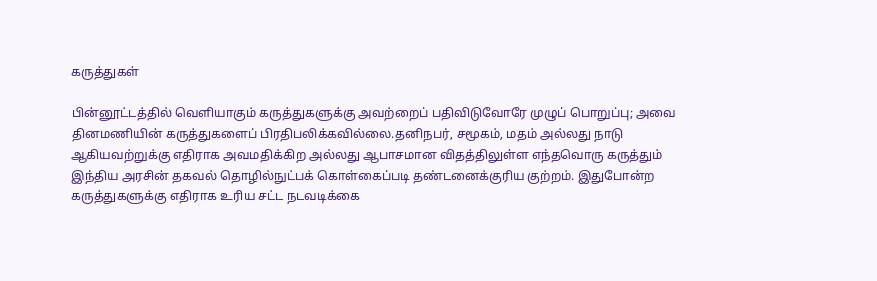கருத்துகள்

பின்னூட்டத்தில் வெளியாகும் கருத்துகளுக்கு அவற்றைப் பதிவிடுவோரே முழுப் பொறுப்பு; அவை தினமணியின் கருத்துகளைப் பிரதிபலிக்கவில்லை.தனிநபர், சமூகம், மதம் அல்லது நாடு ஆகியவற்றுக்கு எதிராக அவமதிக்கிற அல்லது ஆபாசமான விதத்திலுள்ள எந்தவொரு கருத்தும் இந்திய அரசின் தகவல் தொழில்நுட்பக் கொள்கைப்படி தண்டனைக்குரிய குற்றம். இதுபோன்ற கருத்துகளுக்கு எதிராக உரிய சட்ட நடவடிக்கை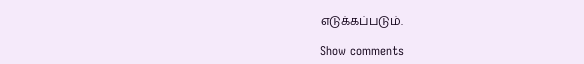எடுக்கப்படும்.

Show comments